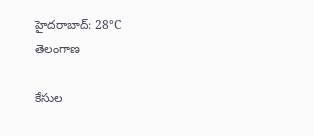హైదరాబాద్: 28°C
తెలంగాణ

కేసుల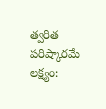త్వరిత పరిష్కారమే లక్ష్యం: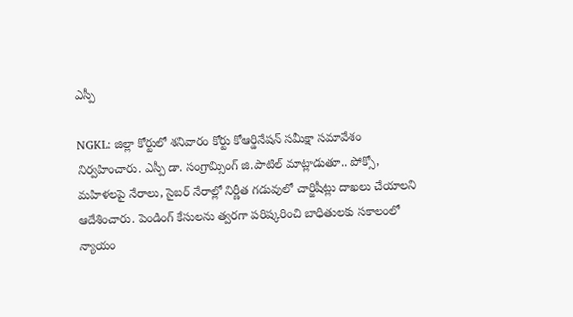ఎస్పీ

NGKL: జిల్లా కోర్టులో శనివారం కోర్టు కోఆర్డినేషన్ సమీక్షా సమావేశం నిర్వహించారు. ఎస్పీ డా. సంగ్రామ్సింగ్ జి.పాటిల్ మాట్లాడుతూ.. పోక్సో, మహిళలపై నేరాలు, సైబర్ నేరాల్లో నిర్ణీత గడువులో చార్జిషీట్లు దాఖలు చేయాలని ఆదేశించారు. పెండింగ్ కేసులను త్వరగా పరిష్కరించి బాధితులకు సకాలంలో న్యాయం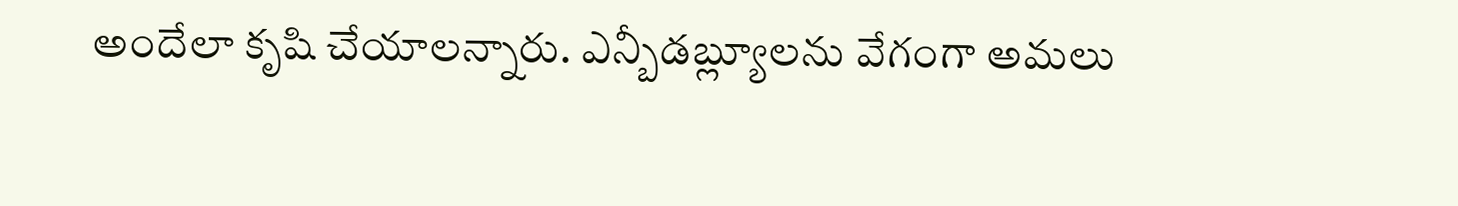అందేలా కృషి చేయాలన్నారు. ఎన్బీడబ్ల్యూలను వేగంగా అమలు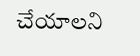చేయాలని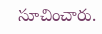సూచించారు.